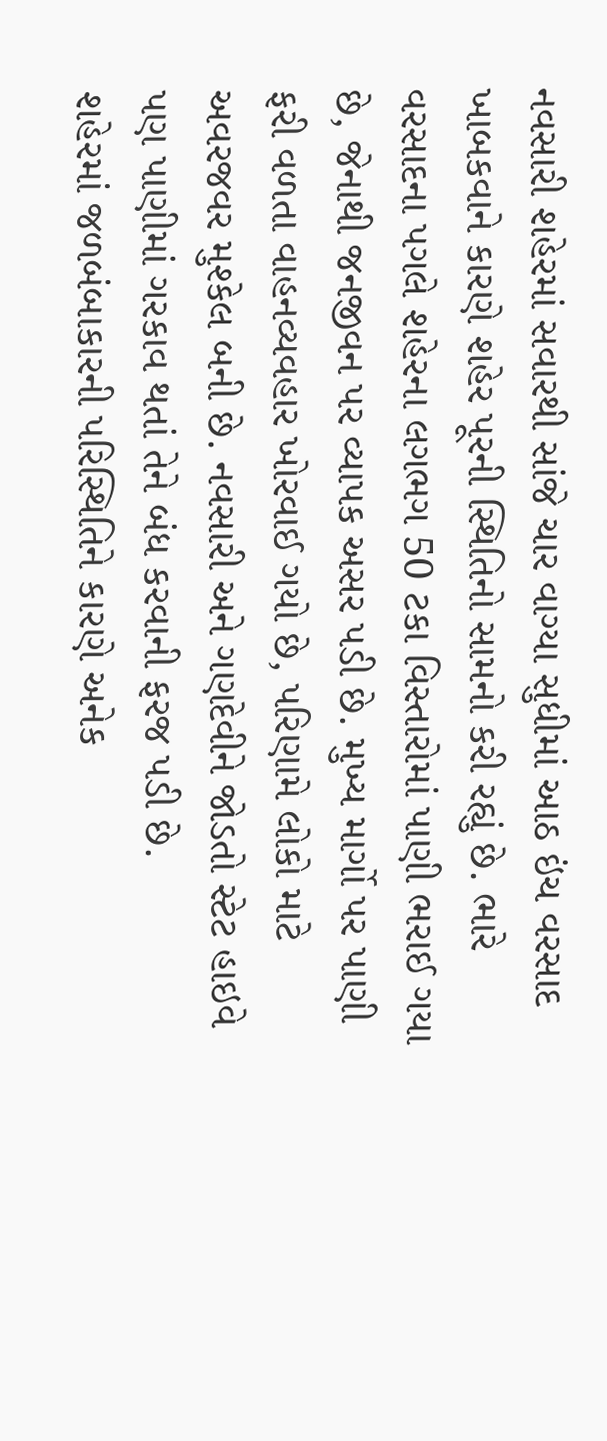નવસારી શહેરમાં સવારથી સાંજે ચાર વાગ્યા સુધીમાં આઠ ઇંચ વરસાદ ખાબકવાને કારણે શહેર પૂરની સ્થિતિનો સામનો કરી રહ્યું છે. ભારે વરસાદના પગલે શહેરના લગભગ 50 ટકા વિસ્તારોમાં પાણી ભરાઈ ગયા છે, જેનાથી જનજીવન પર વ્યાપક અસર પડી છે. મુખ્ય માર્ગો પર પાણી ફરી વળતા વાહનવ્યવહાર ખોરવાઈ ગયો છે, પરિણામે લોકો માટે અવરજવર મુશ્કેલ બની છે. નવસારી અને ગણદેવીને જોડતો સ્ટેટ હાઇવે પણ પાણીમાં ગરકાવ થતાં તેને બંધ કરવાની ફરજ પડી છે.
શહેરમાં જળબંબાકારની પરિસ્થિતિને કારણે અનેક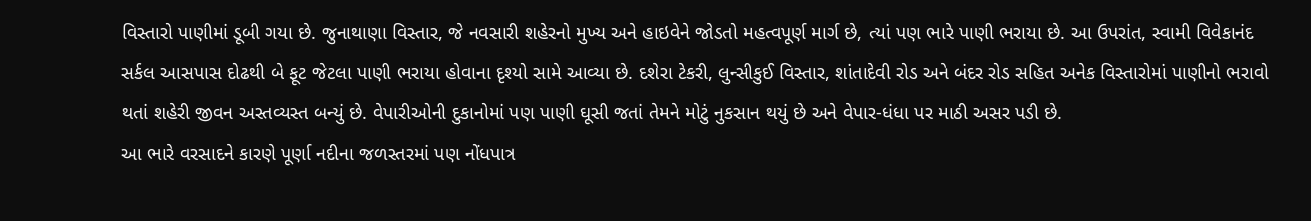વિસ્તારો પાણીમાં ડૂબી ગયા છે. જુનાથાણા વિસ્તાર, જે નવસારી શહેરનો મુખ્ય અને હાઇવેને જોડતો મહત્વપૂર્ણ માર્ગ છે, ત્યાં પણ ભારે પાણી ભરાયા છે. આ ઉપરાંત, સ્વામી વિવેકાનંદ સર્કલ આસપાસ દોઢથી બે ફૂટ જેટલા પાણી ભરાયા હોવાના દૃશ્યો સામે આવ્યા છે. દશેરા ટેકરી, લુન્સીકુઈ વિસ્તાર, શાંતાદેવી રોડ અને બંદર રોડ સહિત અનેક વિસ્તારોમાં પાણીનો ભરાવો થતાં શહેરી જીવન અસ્તવ્યસ્ત બન્યું છે. વેપારીઓની દુકાનોમાં પણ પાણી ઘૂસી જતાં તેમને મોટું નુકસાન થયું છે અને વેપાર-ધંધા પર માઠી અસર પડી છે.
આ ભારે વરસાદને કારણે પૂર્ણા નદીના જળસ્તરમાં પણ નોંધપાત્ર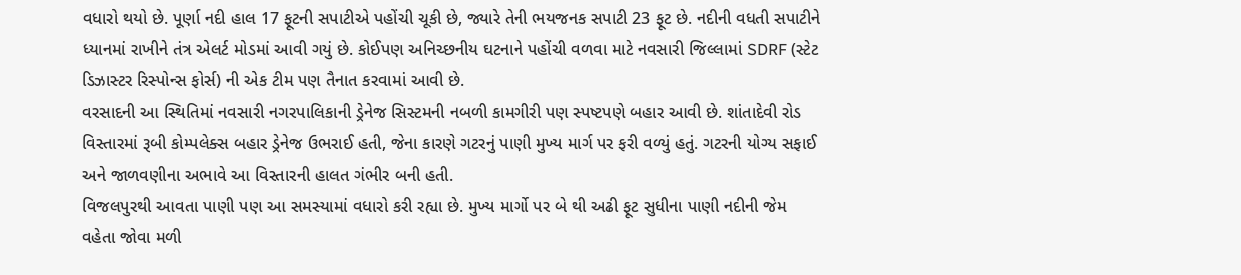વધારો થયો છે. પૂર્ણા નદી હાલ 17 ફૂટની સપાટીએ પહોંચી ચૂકી છે, જ્યારે તેની ભયજનક સપાટી 23 ફૂટ છે. નદીની વધતી સપાટીને ધ્યાનમાં રાખીને તંત્ર એલર્ટ મોડમાં આવી ગયું છે. કોઈપણ અનિચ્છનીય ઘટનાને પહોંચી વળવા માટે નવસારી જિલ્લામાં SDRF (સ્ટેટ ડિઝાસ્ટર રિસ્પોન્સ ફોર્સ) ની એક ટીમ પણ તૈનાત કરવામાં આવી છે.
વરસાદની આ સ્થિતિમાં નવસારી નગરપાલિકાની ડ્રેનેજ સિસ્ટમની નબળી કામગીરી પણ સ્પષ્ટપણે બહાર આવી છે. શાંતાદેવી રોડ વિસ્તારમાં રૂબી કોમ્પલેક્સ બહાર ડ્રેનેજ ઉભરાઈ હતી, જેના કારણે ગટરનું પાણી મુખ્ય માર્ગ પર ફરી વળ્યું હતું. ગટરની યોગ્ય સફાઈ અને જાળવણીના અભાવે આ વિસ્તારની હાલત ગંભીર બની હતી.
વિજલપુરથી આવતા પાણી પણ આ સમસ્યામાં વધારો કરી રહ્યા છે. મુખ્ય માર્ગો પર બે થી અઢી ફૂટ સુધીના પાણી નદીની જેમ વહેતા જોવા મળી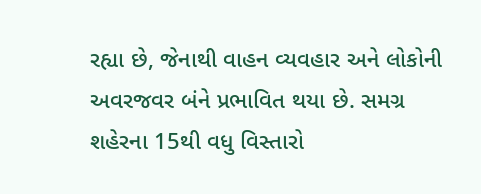રહ્યા છે, જેનાથી વાહન વ્યવહાર અને લોકોની અવરજવર બંને પ્રભાવિત થયા છે. સમગ્ર શહેરના 15થી વધુ વિસ્તારો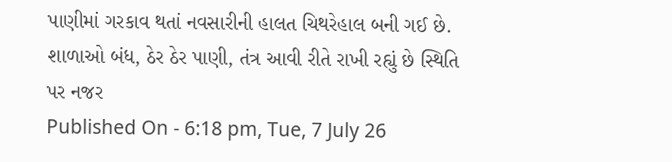પાણીમાં ગરકાવ થતાં નવસારીની હાલત ચિથરેહાલ બની ગઈ છે.
શાળાઓ બંધ, ઠેર ઠેર પાણી, તંત્ર આવી રીતે રાખી રહ્યું છે સ્થિતિ પર નજર
Published On - 6:18 pm, Tue, 7 July 26